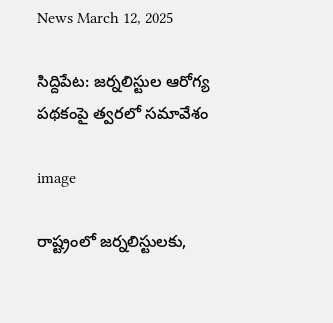News March 12, 2025

సిద్దిపేట: జర్నలిస్టుల ఆరోగ్య పథకంపై త్వరలో సమావేశం

image

రాష్ట్రంలో జర్నలిస్టులకు,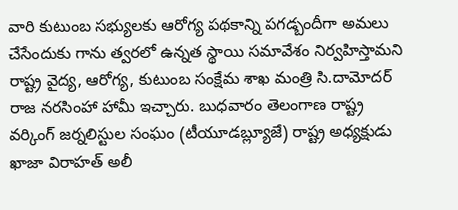వారి కుటుంబ సభ్యులకు ఆరోగ్య పథకాన్ని పగడ్బందీగా అమలు చేసేందుకు గాను త్వరలో ఉన్నత స్థాయి సమావేశం నిర్వహిస్తామని రాష్ట్ర వైద్య, ఆరోగ్య, కుటుంబ సంక్షేమ శాఖ మంత్రి సి.దామోదర్ రాజ నరసింహా హామీ ఇచ్చారు. బుధవారం తెలంగాణ రాష్ట్ర వర్కింగ్ జర్నలిస్టుల సంఘం (టీయూడబ్ల్యూజే) రాష్ట్ర అధ్యక్షుడు ఖాజా విరాహత్ అలీ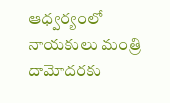ఆధ్వర్యంలో నాయకులు మంత్రి దామోదరకు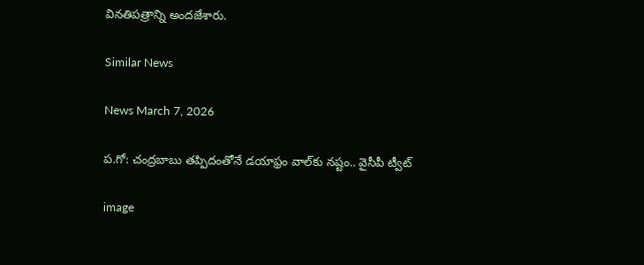వినతిపత్రాన్ని అందజేశారు.

Similar News

News March 7, 2026

ప.గో: చంద్రబాబు తప్పిదంతోనే డయాఫ్రం వాల్‌కు నష్టం.. వైసీపీ ట్వీట్

image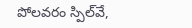పోలవరం స్పిల్‌వే,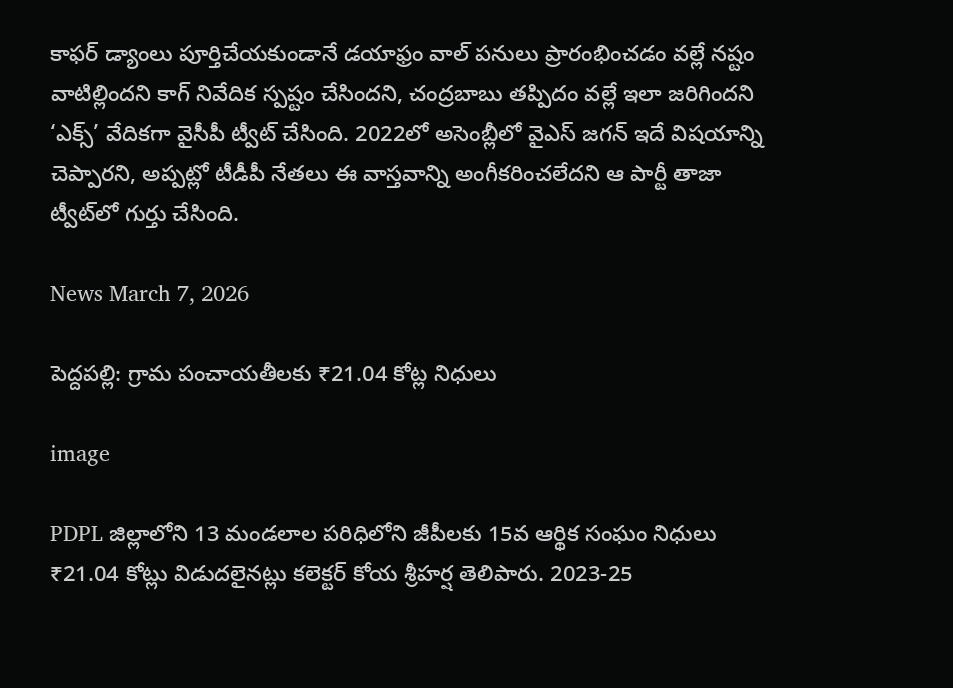కాఫర్ డ్యాంలు పూర్తిచేయకుండానే డయాఫ్రం వాల్ పనులు ప్రారంభించడం వల్లే నష్టం వాటిల్లిందని కాగ్ నివేదిక స్పష్టం చేసిందని, చంద్రబాబు తప్పిదం వల్లే ఇలా జరిగిందని ‘ఎక్స్’ వేదికగా వైసీపీ ట్వీట్ చేసింది. 2022లో అసెంబ్లీలో వైఎస్ జగన్ ఇదే విషయాన్ని చెప్పారని, అప్పట్లో టీడీపీ నేతలు ఈ వాస్తవాన్ని అంగీకరించలేదని ఆ పార్టీ తాజా ట్వీట్‌లో గుర్తు చేసింది.

News March 7, 2026

పెద్దపల్లి: గ్రామ పంచాయతీలకు ₹21.04 కోట్ల నిధులు

image

PDPL జిల్లాలోని 13 మండలాల పరిధిలోని జీపీలకు 15వ ఆర్థిక సంఘం నిధులు ₹21.04 కోట్లు విడుదలైనట్లు కలెక్టర్‌ కోయ శ్రీహర్ష తెలిపారు. 2023-25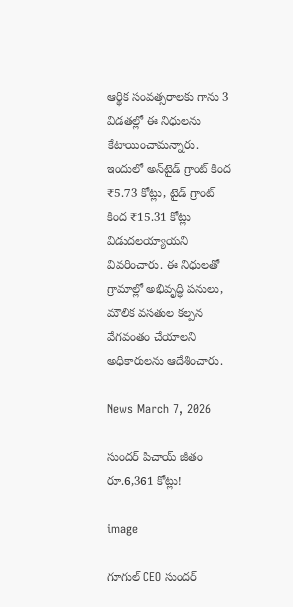ఆర్థిక సంవత్సరాలకు గాను 3 విడతల్లో ఈ నిధులను కేటాయించామన్నారు. ఇందులో అన్‌టైడ్‌ గ్రాంట్‌ కింద ₹5.73 కోట్లు, టైడ్‌ గ్రాంట్‌ కింద ₹15.31 కోట్లు విడుదలయ్యాయని వివరించారు. ఈ నిధులతో గ్రామాల్లో అభివృద్ధి పనులు, మౌలిక వసతుల కల్పన వేగవంతం చేయాలని అధికారులను ఆదేశించారు.

News March 7, 2026

సుందర్ పిచాయ్ జీతం రూ.6,361 కోట్లు!

image

గూగుల్ CEO సుందర్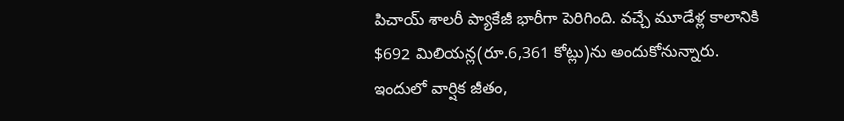పిచాయ్ శాలరీ ప్యాకేజీ భారీగా పెరిగింది. వచ్చే మూడేళ్ల కాలానికి $692 మిలియన్ల(రూ.6,361 కోట్లు)ను అందుకోనున్నారు. ఇందులో వార్షిక జీతం,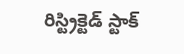రిస్ట్రిక్టెడ్ స్టాక్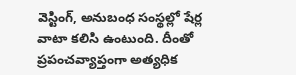వెస్టింగ్, అనుబంధ సంస్థల్లో షేర్ల వాటా కలిసి ఉంటుంది. దీంతో ప్రపంచవ్యాప్తంగా అత్యధిక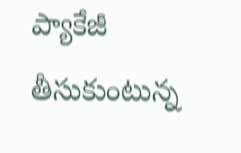ప్యాకేజీ తీసుకుంటున్న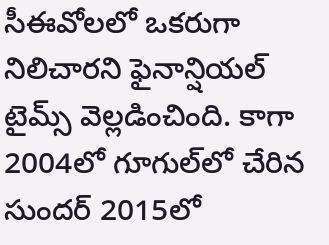సీఈవోలలో ఒకరుగా నిలిచారని ఫైనాన్షియల్ టైమ్స్ వెల్లడించింది. కాగా 2004లో గూగుల్‌లో చేరిన సుందర్ 2015లో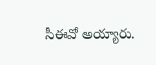సీఈవో అయ్యారు.